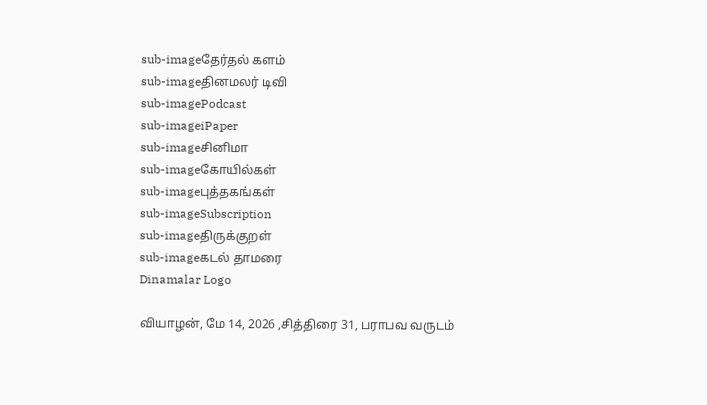sub-imageதேர்தல் களம்
sub-imageதினமலர் டிவி
sub-imagePodcast
sub-imageiPaper
sub-imageசினிமா
sub-imageகோயில்கள்
sub-imageபுத்தகங்கள்
sub-imageSubscription
sub-imageதிருக்குறள்
sub-imageகடல் தாமரை
Dinamalar Logo

வியாழன், மே 14, 2026 ,சித்திரை 31, பராபவ வருடம்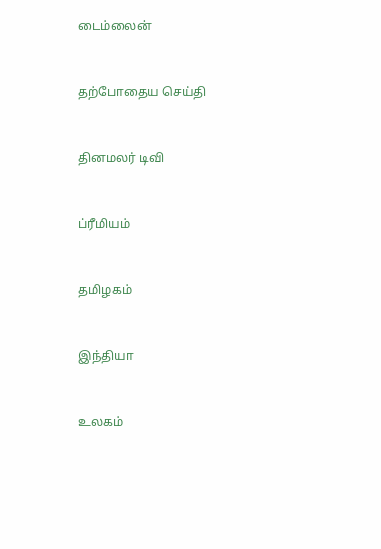டைம்லைன்


தற்போதைய செய்தி


தினமலர் டிவி


ப்ரீமியம்


தமிழகம்


இந்தியா


உலகம்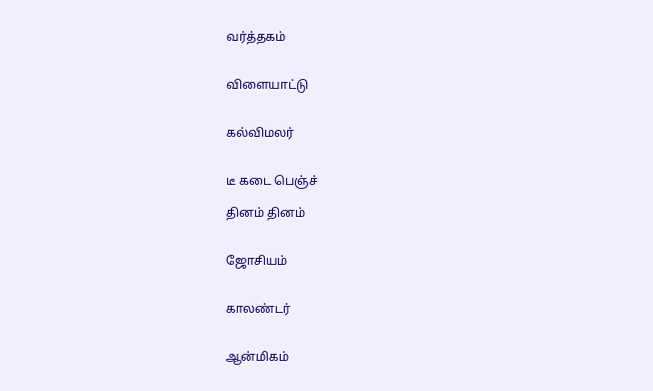வர்த்தகம்


விளையாட்டு


கல்விமலர்


டீ கடை பெஞ்ச்

தினம் தினம்


ஜோசியம்


காலண்டர்


ஆன்மிகம்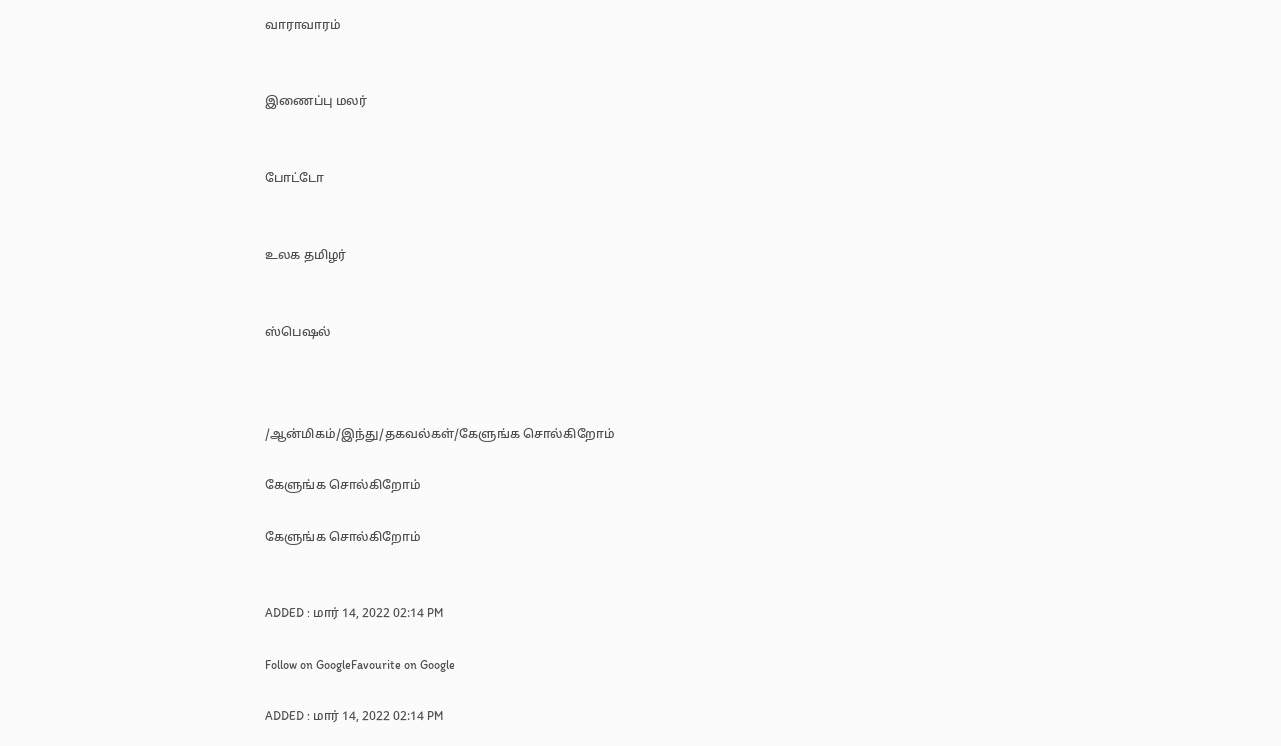வாராவாரம்


இணைப்பு மலர்


போட்டோ


உலக தமிழர்


ஸ்பெஷல்



/ஆன்மிகம்/இந்து/தகவல்கள்/கேளுங்க சொல்கிறோம்

கேளுங்க சொல்கிறோம்

கேளுங்க சொல்கிறோம்


ADDED : மார் 14, 2022 02:14 PM

Follow on GoogleFavourite on Google

ADDED : மார் 14, 2022 02:14 PM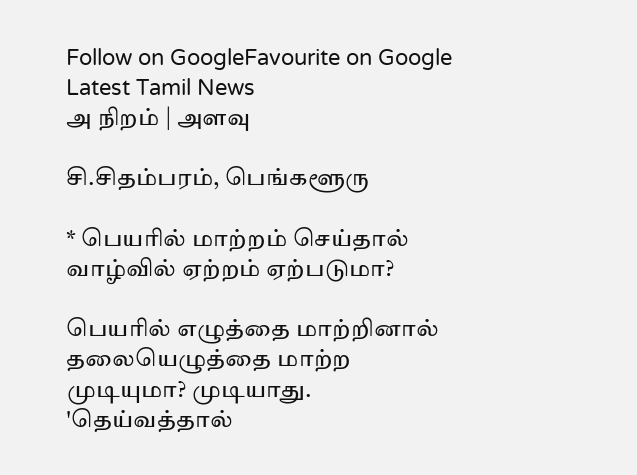Follow on GoogleFavourite on Google
Latest Tamil News
அ நிறம் | அளவு

சி.சிதம்பரம், பெங்களூரு

* பெயரில் மாற்றம் செய்தால் வாழ்வில் ஏற்றம் ஏற்படுமா?

பெயரில் எழுத்தை மாற்றினால் தலையெழுத்தை மாற்ற முடியுமா? முடியாது. 'தெய்வத்தால்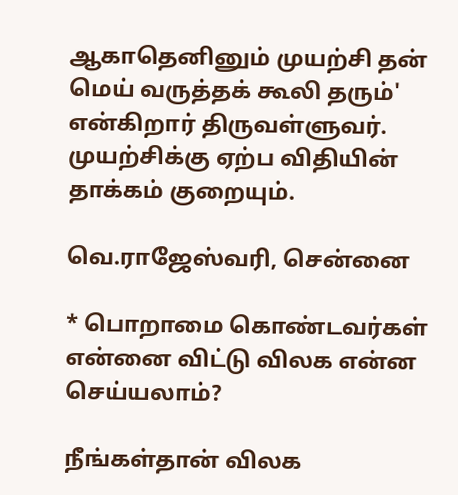ஆகாதெனினும் முயற்சி தன் மெய் வருத்தக் கூலி தரும்' என்கிறார் திருவள்ளுவர். முயற்சிக்கு ஏற்ப விதியின் தாக்கம் குறையும்.

வெ.ராஜேஸ்வரி, சென்னை

* பொறாமை கொண்டவர்கள் என்னை விட்டு விலக என்ன செய்யலாம்?

நீங்கள்தான் விலக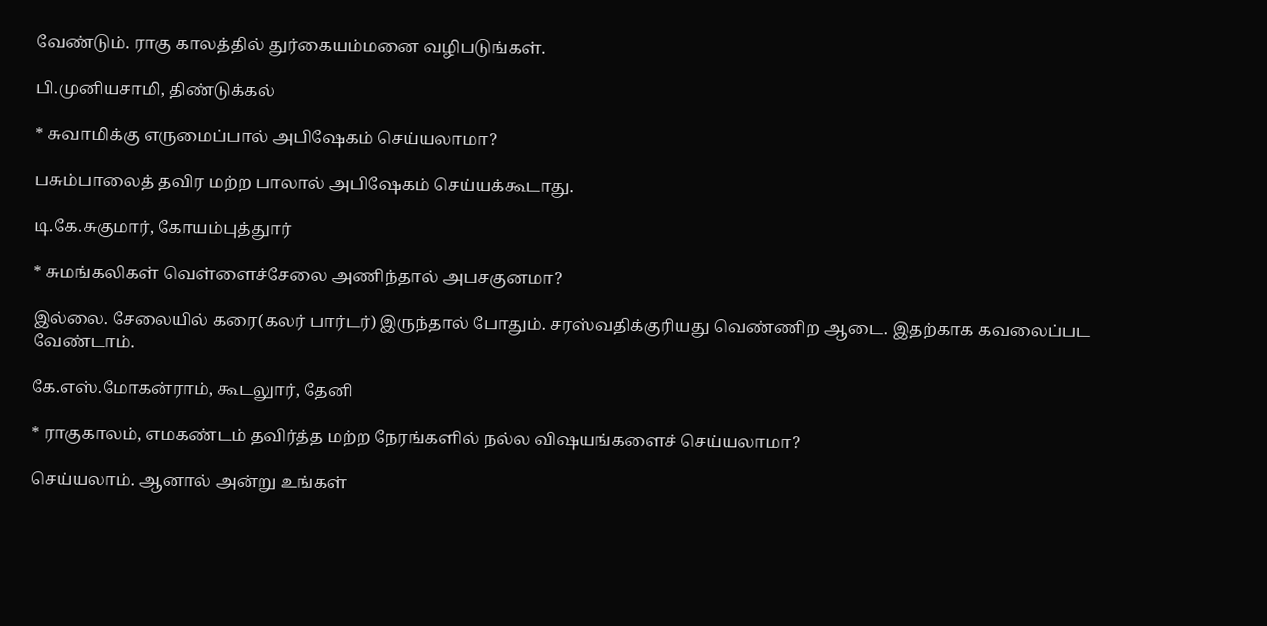வேண்டும். ராகு காலத்தில் துர்கையம்மனை வழிபடுங்கள்.

பி.முனியசாமி, திண்டுக்கல்

* சுவாமிக்கு எருமைப்பால் அபிஷேகம் செய்யலாமா?

பசும்பாலைத் தவிர மற்ற பாலால் அபிஷேகம் செய்யக்கூடாது.

டி.கே.சுகுமார், கோயம்புத்துார்

* சுமங்கலிகள் வெள்ளைச்சேலை அணிந்தால் அபசகுனமா?

இல்லை. சேலையில் கரை(கலர் பார்டர்) இருந்தால் போதும். சரஸ்வதிக்குரியது வெண்ணிற ஆடை. இதற்காக கவலைப்பட வேண்டாம்.

கே.எஸ்.மோகன்ராம், கூடலுார், தேனி

* ராகுகாலம், எமகண்டம் தவிர்த்த மற்ற நேரங்களில் நல்ல விஷயங்களைச் செய்யலாமா?

செய்யலாம். ஆனால் அன்று உங்கள்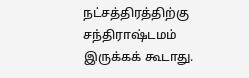நட்சத்திரத்திற்கு சந்திராஷ்டமம் இருக்கக் கூடாது.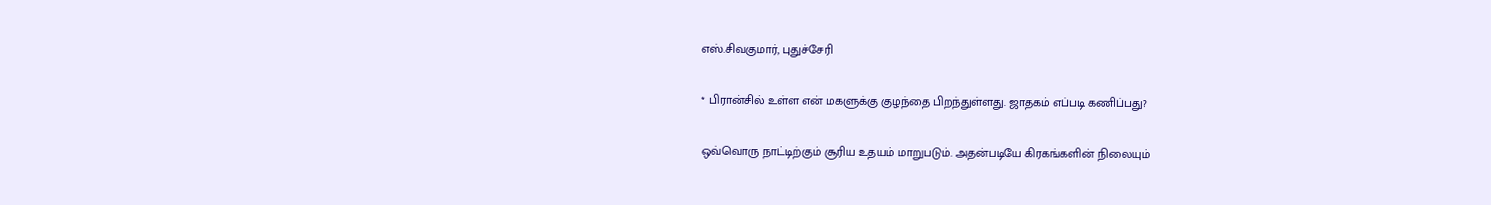எஸ்.சிவகுமார், புதுச்சேரி

* பிரான்சில் உள்ள என் மகளுக்கு குழந்தை பிறந்துள்ளது. ஜாதகம் எப்படி கணிப்பது?

ஒவ்வொரு நாட்டிற்கும் சூரிய உதயம் மாறுபடும். அதன்படியே கிரகங்களின் நிலையும்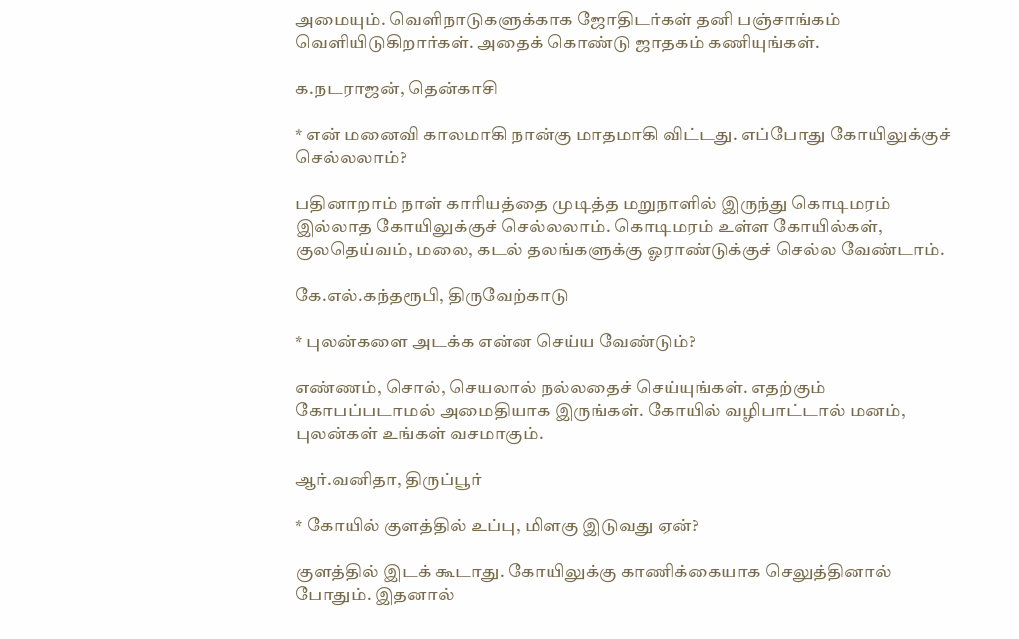அமையும். வெளிநாடுகளுக்காக ஜோதிடர்கள் தனி பஞ்சாங்கம் வெளியிடுகிறார்கள். அதைக் கொண்டு ஜாதகம் கணியுங்கள்.

க.நடராஜன், தென்காசி

* என் மனைவி காலமாகி நான்கு மாதமாகி விட்டது. எப்போது கோயிலுக்குச் செல்லலாம்?

பதினாறாம் நாள் காரியத்தை முடித்த மறுநாளில் இருந்து கொடிமரம் இல்லாத கோயிலுக்குச் செல்லலாம். கொடிமரம் உள்ள கோயில்கள், குலதெய்வம், மலை, கடல் தலங்களுக்கு ஓராண்டுக்குச் செல்ல வேண்டாம்.

கே.எல்.கந்தரூபி, திருவேற்காடு

* புலன்களை அடக்க என்ன செய்ய வேண்டும்?

எண்ணம், சொல், செயலால் நல்லதைச் செய்யுங்கள். எதற்கும் கோபப்படாமல் அமைதியாக இருங்கள். கோயில் வழிபாட்டால் மனம், புலன்கள் உங்கள் வசமாகும்.

ஆர்.வனிதா, திருப்பூர்

* கோயில் குளத்தில் உப்பு, மிளகு இடுவது ஏன்?

குளத்தில் இடக் கூடாது. கோயிலுக்கு காணிக்கையாக செலுத்தினால் போதும். இதனால்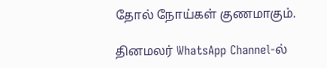தோல் நோய்கள் குணமாகும்.

தினமலர் WhatsApp Channel-ல்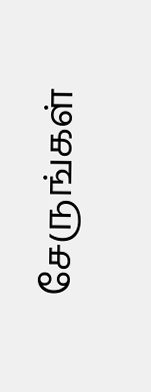சேருங்கள்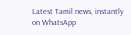Latest Tamil news, instantly on WhatsApp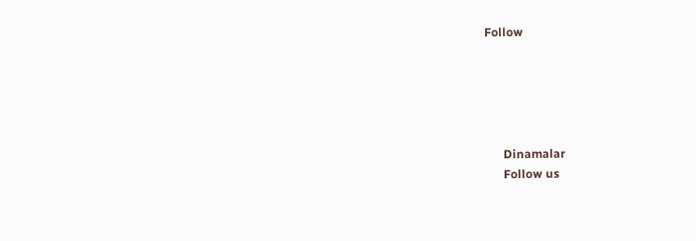Follow





      Dinamalar
      Follow us